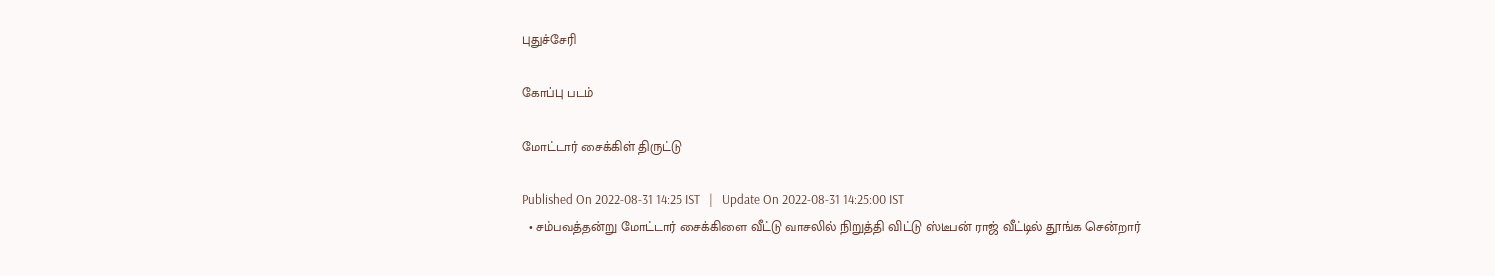புதுச்சேரி

கோப்பு படம்

மோட்டார் சைக்கிள் திருட்டு

Published On 2022-08-31 14:25 IST   |   Update On 2022-08-31 14:25:00 IST
  • சம்பவத்தன்று மோட்டார் சைக்கிளை வீட்டு வாசலில் நிறுத்தி விட்டு ஸ்டீபன் ராஜ் வீட்டில் தூங்க சென்றார்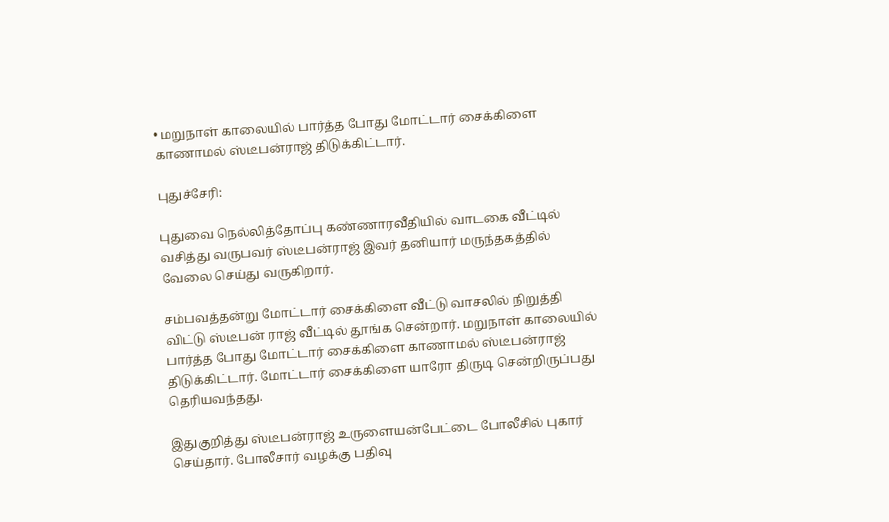• மறுநாள் காலையில் பார்த்த போது மோட்டார் சைக்கிளை காணாமல் ஸ்டீபன்ராஜ் திடுக்கிட்டார்.

புதுச்சேரி:

புதுவை நெல்லித்தோப்பு கண்ணாரவீதியில் வாடகை வீட்டில் வசித்து வருபவர் ஸ்டீபன்ராஜ் இவர் தனியார் மருந்தகத்தில் வேலை செய்து வருகிறார்.

சம்பவத்தன்று மோட்டார் சைக்கிளை வீட்டு வாசலில் நிறுத்தி விட்டு ஸ்டீபன் ராஜ் வீட்டில் தூங்க சென்றார். மறுநாள் காலையில் பார்த்த போது மோட்டார் சைக்கிளை காணாமல் ஸ்டீபன்ராஜ் திடுக்கிட்டார். மோட்டார் சைக்கிளை யாரோ திருடி சென்றிருப்பது தெரியவந்தது.

இதுகுறித்து ஸ்டீபன்ராஜ் உருளையன்பேட்டை போலீசில் புகார் செய்தார். போலீசார் வழக்கு பதிவு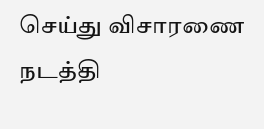செய்து விசாரணை நடத்தி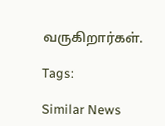வருகிறார்கள்.

Tags:

Similar News